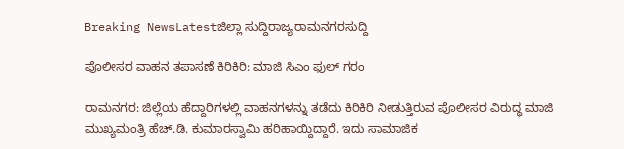Breaking NewsLatestಜಿಲ್ಲಾ ಸುದ್ದಿರಾಜ್ಯರಾಮನಗರಸುದ್ದಿ

ಪೊಲೀಸರ ವಾಹನ ತಪಾಸಣೆ ಕಿರಿಕಿರಿ: ಮಾಜಿ ಸಿಎಂ ಫುಲ್ ಗರಂ

ರಾಮನಗರ: ಜಿಲ್ಲೆಯ ಹೆದ್ದಾರಿಗಳಲ್ಲಿ ವಾಹನಗಳನ್ನು ತಡೆದು ಕಿರಿಕಿರಿ ನೀಡುತ್ತಿರುವ ಪೊಲೀಸರ ವಿರುದ್ಧ ಮಾಜಿ ಮುಖ್ಯಮಂತ್ರಿ ಹೆಚ್.ಡಿ. ಕುಮಾರಸ್ವಾಮಿ ಹರಿಹಾಯ್ದಿದ್ದಾರೆ. ಇದು ಸಾಮಾಜಿಕ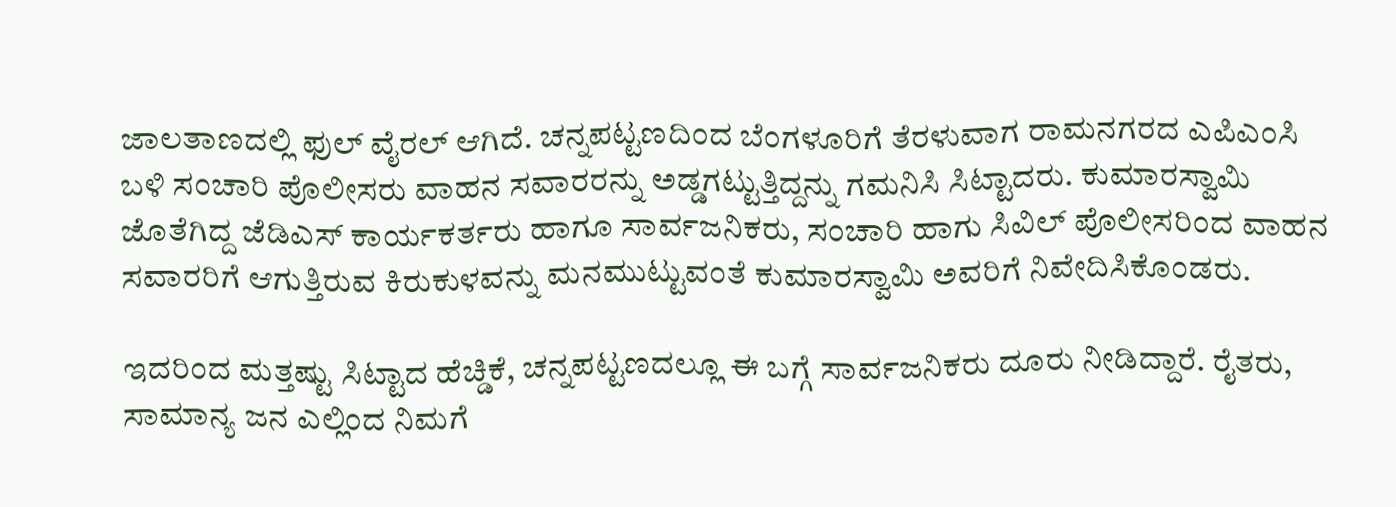ಜಾಲತಾಣದಲ್ಲಿ ಫುಲ್ ವೈರಲ್ ಆಗಿದೆ. ಚನ್ನಪಟ್ಟಣದಿಂದ ಬೆಂಗಳೂರಿಗೆ ತೆರಳುವಾಗ ರಾಮನಗರದ ಎಪಿಎಂಸಿ ಬಳಿ ಸಂಚಾರಿ ಪೊಲೀಸರು ವಾಹನ ಸವಾರರನ್ನು ಅಡ್ಡಗಟ್ಟುತ್ತಿದ್ದನ್ನು ಗಮನಿಸಿ ಸಿಟ್ಟಾದರು. ಕುಮಾರಸ್ವಾಮಿ‌ ಜೊತೆಗಿದ್ದ ಜೆಡಿಎಸ್ ಕಾರ್ಯಕರ್ತರು ಹಾಗೂ ಸಾರ್ವಜನಿಕರು, ಸಂಚಾರಿ ಹಾಗು ಸಿವಿಲ್ ಪೊಲೀಸರಿಂದ ವಾಹನ ಸವಾರರಿಗೆ ಆಗುತ್ತಿರುವ ಕಿರುಕುಳವನ್ನು ಮನಮುಟ್ಟುವಂತೆ ಕುಮಾರಸ್ವಾಮಿ ಅವರಿಗೆ ನಿವೇದಿಸಿಕೊಂಡರು.

ಇದರಿಂದ ಮತ್ತಷ್ಟು ಸಿಟ್ಟಾದ ಹೆಚ್ಡಿಕೆ, ಚನ್ನಪಟ್ಟಣದಲ್ಲೂ ಈ ಬಗ್ಗೆ ಸಾರ್ವಜನಿಕರು ದೂರು ನೀಡಿದ್ದಾರೆ. ರೈತರು, ಸಾಮಾನ್ಯ ಜನ ಎಲ್ಲಿಂದ ನಿಮಗೆ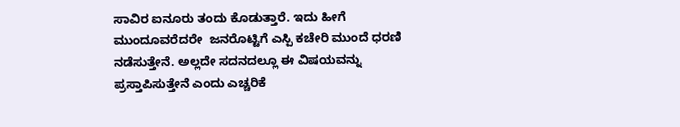ಸಾವಿರ ಐನೂರು ತಂದು ಕೊಡುತ್ತಾರೆ. ಇದು ಹೀಗೆ ಮುಂದೂವರೆದರೇ  ಜನರೊಟ್ಟಿಗೆ ಎಸ್ಪಿ ಕಚೇರಿ ಮುಂದೆ ಧರಣಿ ನಡೆಸುತ್ತೇನೆ. ಅಲ್ಲದೇ ಸದನದಲ್ಲೂ ಈ ವಿಷಯವನ್ನು ಪ್ರಸ್ತಾಪಿಸುತ್ತೇನೆ ಎಂದು ಎಚ್ಚರಿಕೆ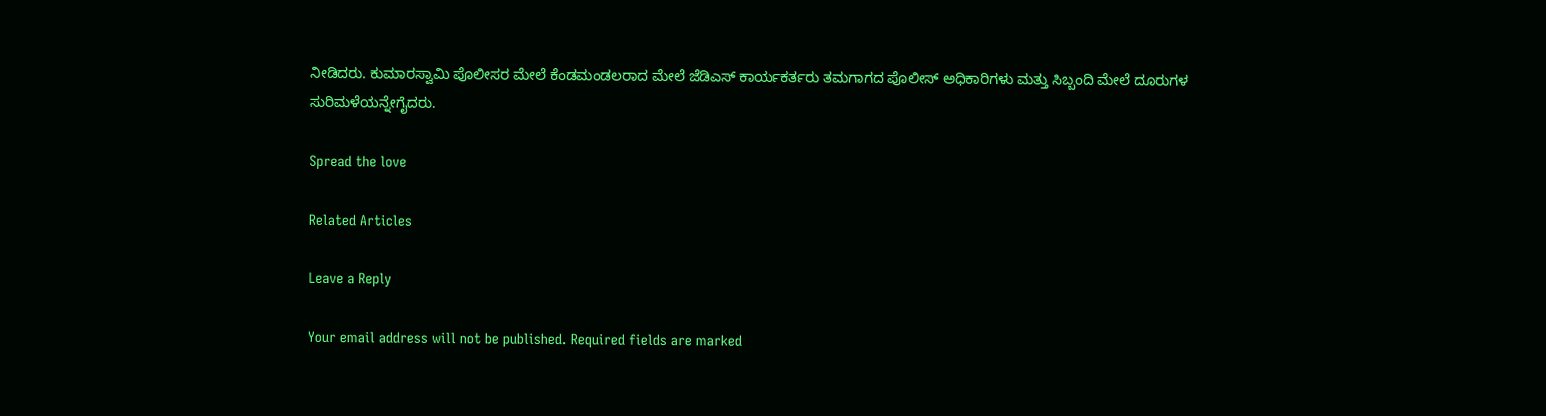ನೀಡಿದರು. ಕುಮಾರಸ್ವಾಮಿ‌ ಪೊಲೀಸರ ಮೇಲೆ‌ ಕೆಂಡಮಂಡಲರಾದ ಮೇಲೆ ಜೆಡಿಎಸ್ ಕಾರ್ಯಕರ್ತರು ತಮಗಾಗದ ಪೊಲೀಸ್ ಅಧಿಕಾರಿಗಳು ಮತ್ತು ಸಿಬ್ಬಂದಿ ಮೇಲೆ ದೂರುಗಳ‌ ಸುರಿಮಳೆಯನ್ನೇಗೈದರು.

Spread the love

Related Articles

Leave a Reply

Your email address will not be published. Required fields are marked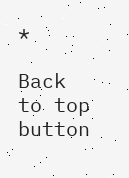*

Back to top button